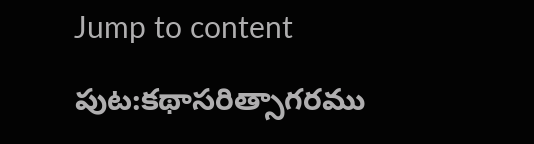Jump to content

పుట:కథాసరిత్సాగరము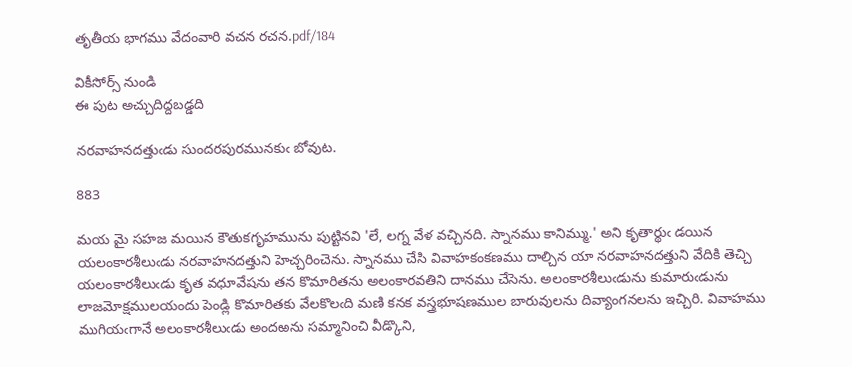తృతీయ భాగము వేదంవారి వచన రచన.pdf/184

వికీసోర్స్ నుండి
ఈ పుట అచ్చుదిద్దబడ్డది

నరవాహనదత్తుఁడు సుందరపురమునకుఁ బోవుట.

883

మయ మై సహజ మయిన కౌతుకగృహమును పుట్టినవి 'లే, లగ్న వేళ వచ్చినది. స్నానము కానిమ్ము.' అని కృతార్థుఁ డయిన యలంకారశీలుఁడు నరవాహనదత్తుని హెచ్చరించెను. స్నానము చేసి వివాహకంకణము దాల్చిన యా నరవాహనదత్తుని వేదికి తెచ్చి యలంకారశీలుఁడు కృత వధూవేషను తన కొమారితను అలంకారవతిని దానము చేసెను. అలంకారశీలుఁడును కుమారుఁడును లాజమోక్షములయందు పెండ్లి కొమారితకు వేలకొలఁది మణి కనక వస్త్రభూషణముల బారువులను దివ్యాంగనలను ఇచ్చిరి. వివాహము ముగియఁగానే అలంకారశీలుఁడు అందఱను సమ్మానించి వీడ్కొని,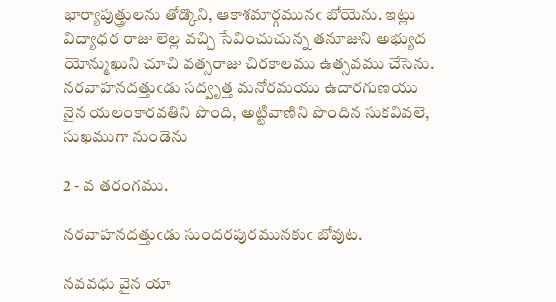భార్యాపుత్త్రులను తోడ్కొని, ఆకాశమార్గమునఁ బోయెను. ఇట్లు విద్యాధర రాజు లెల్ల వచ్చి సేవించుచున్న తనూజుని అభ్యుద యోన్ముఖుని చూచి వత్సరాజు చిరకాలము ఉత్సవము చేసెను. నరవాహనదత్తుఁడు సద్వృత్త మనోరమయు ఉదారగుణయు నైన యలంకారవతిని పొంది, అట్టివాణిని పొందిన సుకవివలె, సుఖముగా నుండెను

2 - వ తరంగము.

నరవాహనదత్తుఁడు సుందరపురమునకుఁ బోవుట.

నవవధు వైన యా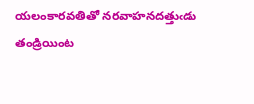యలంకారవతితో నరవాహనదత్తుఁడు తండ్రియింట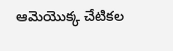ఆమెయొక్క చేటికల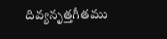దివ్యనృత్తగీతము